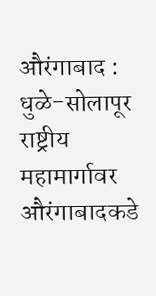औरंगाबाद : धुळे-सोलापूर राष्ट्रीय महामार्गावर औरंगाबादकडे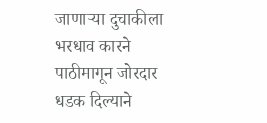जाणाऱ्या दुचाकीला भरधाव कारने पाठीमागून जोरदार धडक दिल्याने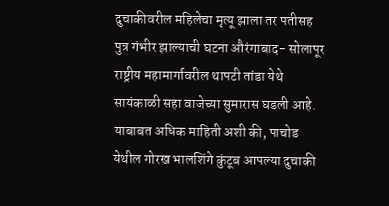दुचाकीवरील महिलेचा मृत्यू झाला तर पतीसह पुत्र गंभीर झाल्याची घटना औरंगाबाद- सोलापूर राष्ट्रीय महामार्गावरील थापटी तांडा येथे सायंकाळी सहा वाजेच्या सुमारास घडली आहे.
याबाबत अधिक माहिती अशी की, पाचोड येथील गोरख भालशिंगे कुंटूब आपल्या दुचाकी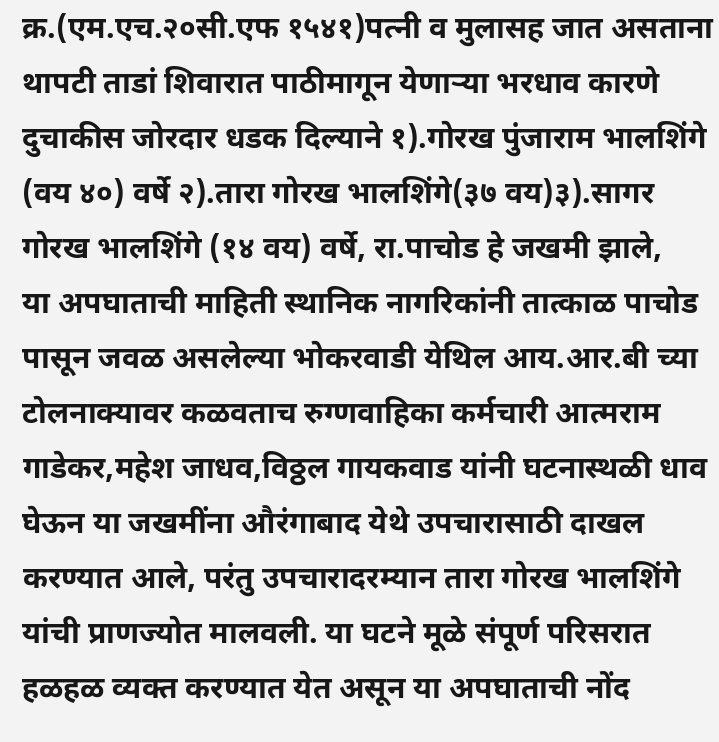क्र.(एम.एच.२०सी.एफ १५४१)पत्नी व मुलासह जात असताना थापटी ताडां शिवारात पाठीमागून येणाऱ्या भरधाव कारणे दुचाकीस जोरदार धडक दिल्याने १).गोरख पुंजाराम भालशिंगे (वय ४०) वर्षे २).तारा गोरख भालशिंगे(३७ वय)३).सागर गोरख भालशिंगे (१४ वय) वर्षे, रा.पाचोड हे जखमी झाले,
या अपघाताची माहिती स्थानिक नागरिकांनी तात्काळ पाचोड पासून जवळ असलेल्या भोकरवाडी येथिल आय.आर.बी च्या टोलनाक्यावर कळवताच रुग्णवाहिका कर्मचारी आत्मराम गाडेकर,महेश जाधव,विठ्ठल गायकवाड यांनी घटनास्थळी धाव घेऊन या जखमींना औरंगाबाद येथे उपचारासाठी दाखल करण्यात आले, परंतु उपचारादरम्यान तारा गोरख भालशिंगे यांची प्राणज्योत मालवली. या घटने मूळे संपूर्ण परिसरात हळहळ व्यक्त करण्यात येत असून या अपघाताची नोंद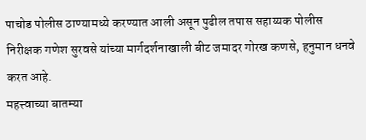पाचोड पोलीस ठाण्यामध्ये करण्यात आली असून पुढील तपास सहाय्यक पोलीस निरीक्षक गणेश सुरवसे यांच्या मार्गदर्शनाखाली बीट जमादर गोरख कणसे, हनुमान धनवे करत आहे.
महत्त्वाच्या बातम्या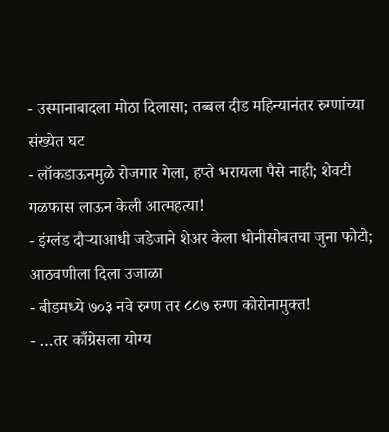- उस्मानाबादला मोठा दिलासा; तब्बल दीड महिन्यानंतर रुग्णांच्या संख्येत घट
- लॉकडाऊनमुळे रोजगार गेला, हप्ते भरायला पैसे नाही; शेवटी गळफास लाऊन केली आत्महत्या!
- इंग्लंड दौऱ्याआधी जडेजाने शेअर केला धोनीसोबतचा जुना फोटो; आठवणीला दिला उजाळा
- बीडमध्ये ७०३ नवे रुग्ण तर ८८७ रुग्ण कोरोनामुक्त!
- …तर काँग्रेसला योग्य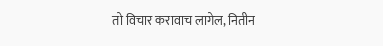तो विचार करावाच लागेल, नितीन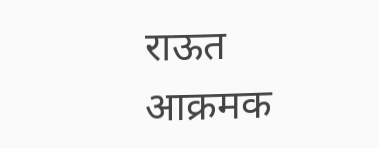राऊत आक्रमक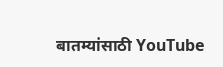बातम्यांसाठी YouTube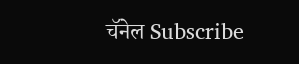चॅनेल Subscribe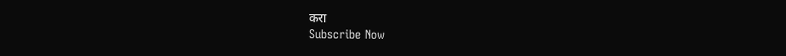करा
Subscribe Now